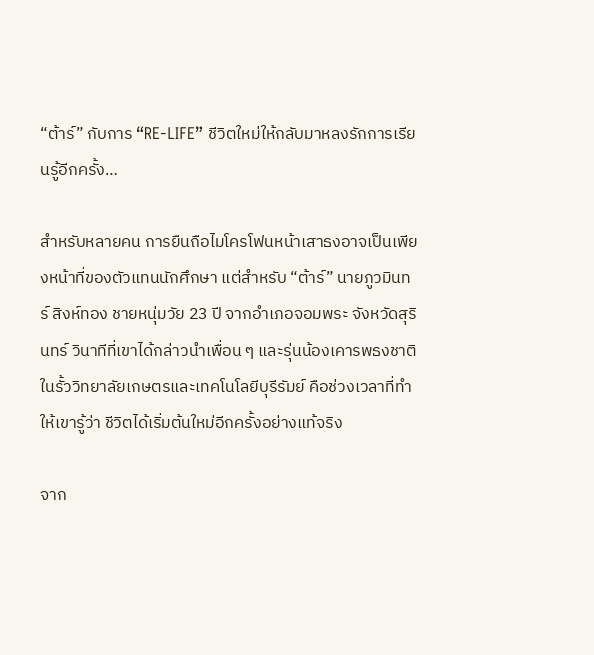“ต้าร์” กับการ “RE-LIFE” ชีวิตใหม่ให้กลับมาหลงรักการเรียนรู้อีกครั้ง…

สำหรับหลายคน การยืนถือไมโครโฟนหน้าเสาธงอาจเป็นเพียงหน้าที่ของตัวแทนนักศึกษา แต่สำหรับ “ต้าร์” นายภูวมินทร์ สิงห์ทอง ชายหนุ่มวัย 23 ปี จากอำเภอจอมพระ จังหวัดสุรินทร์ วินาทีที่เขาได้กล่าวนำเพื่อน ๆ และรุ่นน้องเคารพธงชาติในรั้ววิทยาลัยเกษตรและเทคโนโลยีบุรีรัมย์ คือช่วงเวลาที่ทำให้เขารู้ว่า ชีวิตได้เริ่มต้นใหม่อีกครั้งอย่างแท้จริง

จาก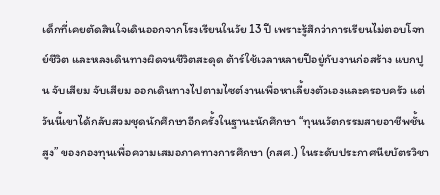เด็กที่เคยตัดสินใจเดินออกจากโรงเรียนในวัย 13 ปี เพราะรู้สึกว่าการเรียนไม่ตอบโจทย์ชีวิต และหลงเดินทางผิดจนชีวิตสะดุด ต้าร์ใช้เวลาหลายปีอยู่กับงานก่อสร้าง แบกปูน จับเสียม จับเสียม ออกเดินทางไปตามไซต์งานเพื่อหาเลี้ยงตัวเองและครอบครัว แต่วันนี้เขาได้กลับสวมชุดนักศึกษาอีกครั้งในฐานะนักศึกษา “ทุนนวัตกรรมสายอาชีพชั้นสูง” ของกองทุนเพื่อความเสมอภาคทางการศึกษา (กสศ.) ในระดับประกาศนียบัตรวิชา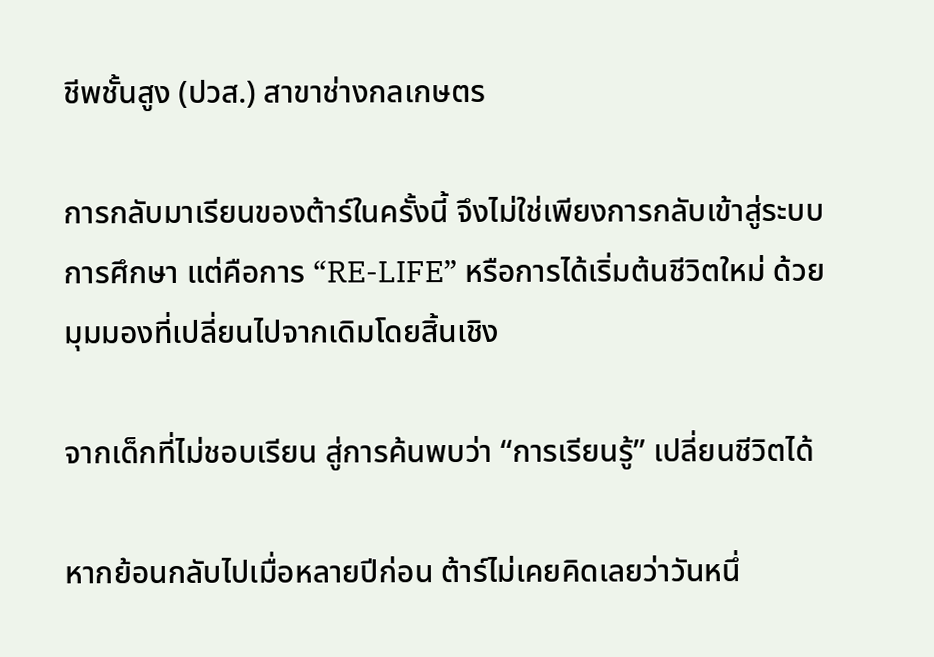ชีพชั้นสูง (ปวส.) สาขาช่างกลเกษตร

การกลับมาเรียนของต้าร์ในครั้งนี้ จึงไม่ใช่เพียงการกลับเข้าสู่ระบบการศึกษา แต่คือการ “RE-LIFE” หรือการได้เริ่มต้นชีวิตใหม่ ด้วยมุมมองที่เปลี่ยนไปจากเดิมโดยสิ้นเชิง

จากเด็กที่ไม่ชอบเรียน สู่การค้นพบว่า “การเรียนรู้” เปลี่ยนชีวิตได้

หากย้อนกลับไปเมื่อหลายปีก่อน ต้าร์ไม่เคยคิดเลยว่าวันหนึ่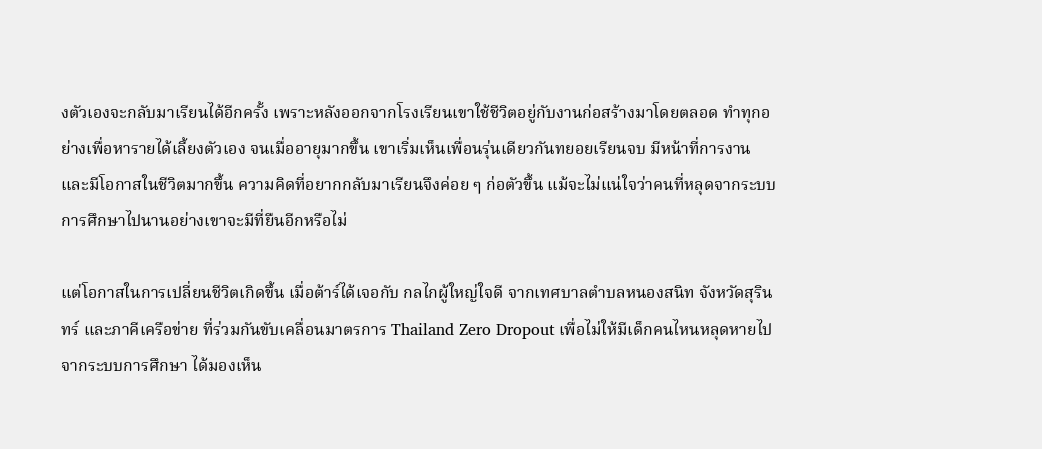งตัวเองจะกลับมาเรียนได้อีกครั้ง เพราะหลังออกจากโรงเรียนเขาใช้ชีวิตอยู่กับงานก่อสร้างมาโดยตลอด ทำทุกอย่างเพื่อหารายได้เลี้ยงตัวเอง จนเมื่ออายุมากขึ้น เขาเริ่มเห็นเพื่อนรุ่นเดียวกันทยอยเรียนจบ มีหน้าที่การงาน และมีโอกาสในชีวิตมากขึ้น ความคิดที่อยากกลับมาเรียนจึงค่อย ๆ ก่อตัวขึ้น แม้จะไม่แน่ใจว่าคนที่หลุดจากระบบการศึกษาไปนานอย่างเขาจะมีที่ยืนอีกหรือไม่

แต่โอกาสในการเปลี่ยนชีวิตเกิดขึ้น เมื่อต้าร์ได้เจอกับ กลไกผู้ใหญ่ใจดี จากเทศบาลตำบลหนองสนิท จังหวัดสุรินทร์ และภาคีเครือข่าย ที่ร่วมกันขับเคลื่อนมาตรการ Thailand Zero Dropout เพื่อไม่ให้มีเด็กคนไหนหลุดหายไปจากระบบการศึกษา ได้มองเห็น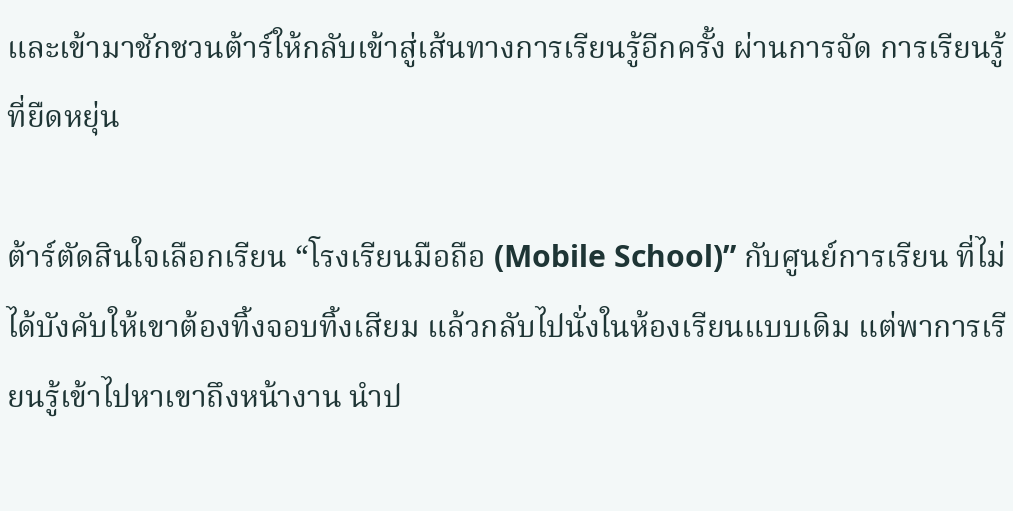และเข้ามาชักชวนต้าร์ให้กลับเข้าสู่เส้นทางการเรียนรู้อีกครั้ง ผ่านการจัด การเรียนรู้ที่ยืดหยุ่น

ต้าร์ตัดสินใจเลือกเรียน “โรงเรียนมือถือ (Mobile School)” กับศูนย์การเรียน ที่ไม่ได้บังคับให้เขาต้องทิ้งจอบทิ้งเสียม แล้วกลับไปนั่งในห้องเรียนแบบเดิม แต่พาการเรียนรู้เข้าไปหาเขาถึงหน้างาน นำป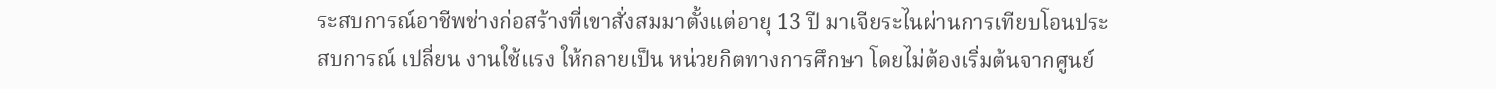ระสบการณ์อาชีพช่างก่อสร้างที่เขาสั่งสมมาตั้งแต่อายุ 13 ปี มาเจียระไนผ่านการเทียบโอนประสบการณ์ เปลี่ยน งานใช้แรง ให้กลายเป็น หน่วยกิตทางการศึกษา โดยไม่ต้องเริ่มต้นจากศูนย์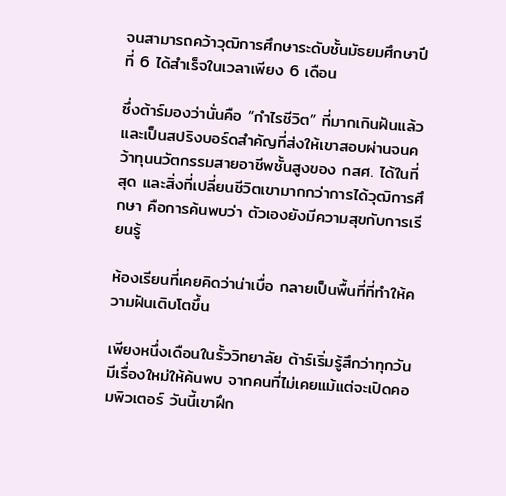จนสามารถคว้าวุฒิการศึกษาระดับชั้นมัธยมศึกษาปีที่ 6 ได้สำเร็จในเวลาเพียง 6 เดือน

ซึ่งต้าร์มองว่านั่นคือ “กำไรชีวิต” ที่มากเกินฝันแล้ว และเป็นสปริงบอร์ดสำคัญที่ส่งให้เขาสอบผ่านจนคว้าทุนนวัตกรรมสายอาชีพชั้นสูงของ กสศ. ได้ในที่สุด และสิ่งที่เปลี่ยนชีวิตเขามากกว่าการได้วุฒิการศึกษา คือการค้นพบว่า ตัวเองยังมีความสุขกับการเรียนรู้

ห้องเรียนที่เคยคิดว่าน่าเบื่อ กลายเป็นพื้นที่ที่ทำให้ความฝันเติบโตขึ้น

เพียงหนึ่งเดือนในรั้ววิทยาลัย ต้าร์เริ่มรู้สึกว่าทุกวันมีเรื่องใหม่ให้ค้นพบ จากคนที่ไม่เคยแม้แต่จะเปิดคอมพิวเตอร์ วันนี้เขาฝึก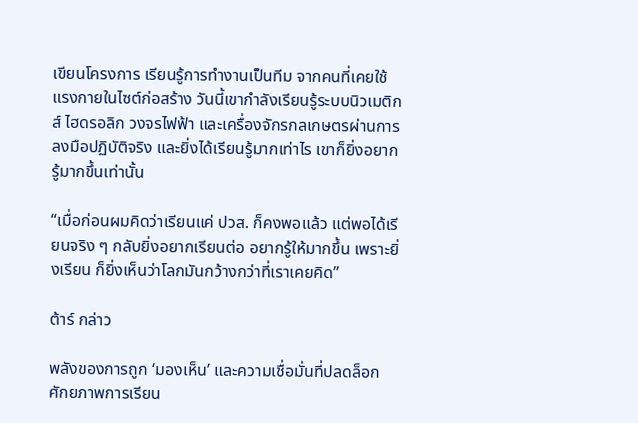เขียนโครงการ เรียนรู้การทำงานเป็นทีม จากคนที่เคยใช้แรงกายในไซต์ก่อสร้าง วันนี้เขากำลังเรียนรู้ระบบนิวเมติกส์ ไฮดรอลิก วงจรไฟฟ้า และเครื่องจักรกลเกษตรผ่านการลงมือปฏิบัติจริง และยิ่งได้เรียนรู้มากเท่าไร เขาก็ยิ่งอยากรู้มากขึ้นเท่านั้น

“เมื่อก่อนผมคิดว่าเรียนแค่ ปวส. ก็คงพอแล้ว แต่พอได้เรียนจริง ๆ กลับยิ่งอยากเรียนต่อ อยากรู้ให้มากขึ้น เพราะยิ่งเรียน ก็ยิ่งเห็นว่าโลกมันกว้างกว่าที่เราเคยคิด”

ต้าร์ กล่าว

พลังของการถูก ‘มองเห็น’ และความเชื่อมั่นที่ปลดล็อกศักยภาพการเรียน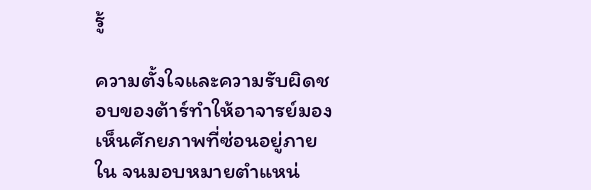รู้

ความตั้งใจและความรับผิดชอบของต้าร์ทำให้อาจารย์มองเห็นศักยภาพที่ซ่อนอยู่ภายใน จนมอบหมายตำแหน่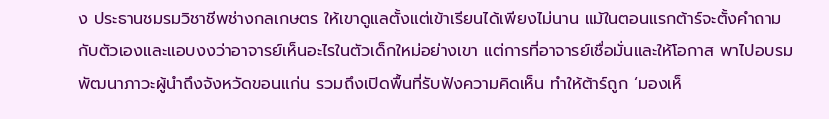ง ประธานชมรมวิชาชีพช่างกลเกษตร ให้เขาดูแลตั้งแต่เข้าเรียนได้เพียงไม่นาน แม้ในตอนแรกต้าร์จะตั้งคำถามกับตัวเองและแอบงงว่าอาจารย์เห็นอะไรในตัวเด็กใหม่อย่างเขา แต่การที่อาจารย์เชื่อมั่นและให้โอกาส พาไปอบรมพัฒนาภาวะผู้นำถึงจังหวัดขอนแก่น รวมถึงเปิดพื้นที่รับฟังความคิดเห็น ทำให้ต้าร์ถูก ‘มองเห็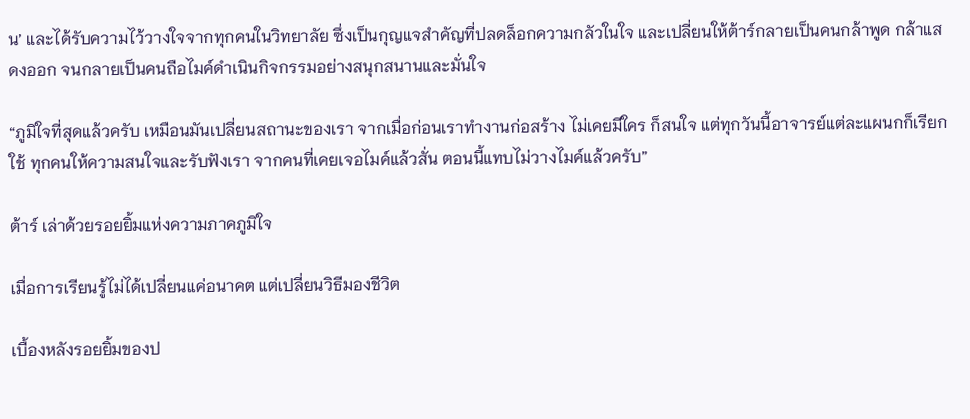น’ และได้รับความไว้วางใจจากทุกคนในวิทยาลัย ซึ่งเป็นกุญแจสำคัญที่ปลดล็อกความกลัวในใจ และเปลี่ยนให้ต้าร์กลายเป็นคนกล้าพูด กล้าแสดงออก จนกลายเป็นคนถือไมค์ดำเนินกิจกรรมอย่างสนุกสนานและมั่นใจ

“ภูมิใจที่สุดแล้วครับ เหมือนมันเปลี่ยนสถานะของเรา จากเมื่อก่อนเราทำงานก่อสร้าง ไม่เคยมีใคร ก็สนใจ แต่ทุกวันนี้อาจารย์แต่ละแผนกก็เรียกใช้ ทุกคนให้ความสนใจและรับฟังเรา จากคนที่เคยเจอไมค์แล้วสั่น ตอนนี้แทบไม่วางไมค์แล้วครับ”

ต้าร์ เล่าด้วยรอยยิ้มแห่งความภาคภูมิใจ

เมื่อการเรียนรู้ไม่ได้เปลี่ยนแค่อนาคต แต่เปลี่ยนวิธีมองชีวิต

เบื้องหลังรอยยิ้มของป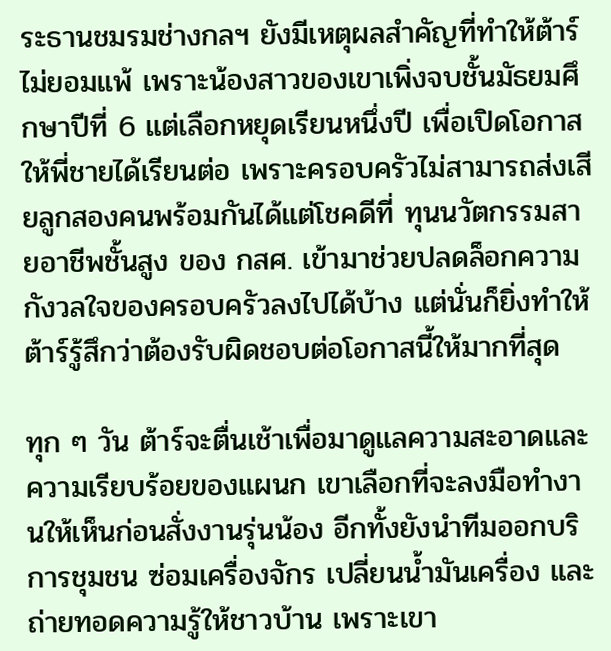ระธานชมรมช่างกลฯ ยังมีเหตุผลสำคัญที่ทำให้ต้าร์ไม่ยอมแพ้ เพราะน้องสาวของเขาเพิ่งจบชั้นมัธยมศึกษาปีที่ 6 แต่เลือกหยุดเรียนหนึ่งปี เพื่อเปิดโอกาสให้พี่ชายได้เรียนต่อ เพราะครอบครัวไม่สามารถส่งเสียลูกสองคนพร้อมกันได้แต่โชคดีที่ ทุนนวัตกรรมสายอาชีพชั้นสูง ของ กสศ. เข้ามาช่วยปลดล็อกความกังวลใจของครอบครัวลงไปได้บ้าง แต่นั่นก็ยิ่งทำให้ต้าร์รู้สึกว่าต้องรับผิดชอบต่อโอกาสนี้ให้มากที่สุด

ทุก ๆ วัน ต้าร์จะตื่นเช้าเพื่อมาดูแลความสะอาดและความเรียบร้อยของแผนก เขาเลือกที่จะลงมือทำงานให้เห็นก่อนสั่งงานรุ่นน้อง อีกทั้งยังนำทีมออกบริการชุมชน ซ่อมเครื่องจักร เปลี่ยนน้ำมันเครื่อง และถ่ายทอดความรู้ให้ชาวบ้าน เพราะเขา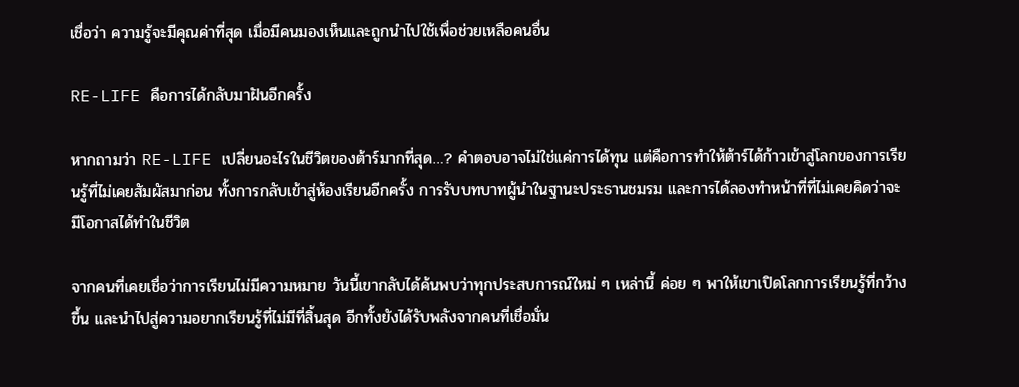เชื่อว่า ความรู้จะมีคุณค่าที่สุด เมื่อมีคนมองเห็นและถูกนำไปใช้เพื่อช่วยเหลือคนอื่น

RE-LIFE คือการได้กลับมาฝันอีกครั้ง

หากถามว่า RE-LIFE เปลี่ยนอะไรในชีวิตของต้าร์มากที่สุด…? คำตอบอาจไม่ใช่แค่การได้ทุน แต่คือการทำให้ต้าร์ได้ก้าวเข้าสู่โลกของการเรียนรู้ที่ไม่เคยสัมผัสมาก่อน ทั้งการกลับเข้าสู่ห้องเรียนอีกครั้ง การรับบทบาทผู้นำในฐานะประธานชมรม และการได้ลองทำหน้าที่ที่ไม่เคยคิดว่าจะมีโอกาสได้ทำในชีวิต

จากคนที่เคยเชื่อว่าการเรียนไม่มีความหมาย วันนี้เขากลับได้ค้นพบว่าทุกประสบการณ์ใหม่ ๆ เหล่านี้ ค่อย ๆ พาให้เขาเปิดโลกการเรียนรู้ที่กว้างขึ้น และนำไปสู่ความอยากเรียนรู้ที่ไม่มีที่สิ้นสุด อีกทั้งยังได้รับพลังจากคนที่เชื่อมั่น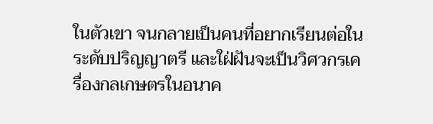ในตัวเขา จนกลายเป็นคนที่อยากเรียนต่อในระดับปริญญาตรี และใฝ่ฝันจะเป็นวิศวกรเครื่องกลเกษตรในอนาค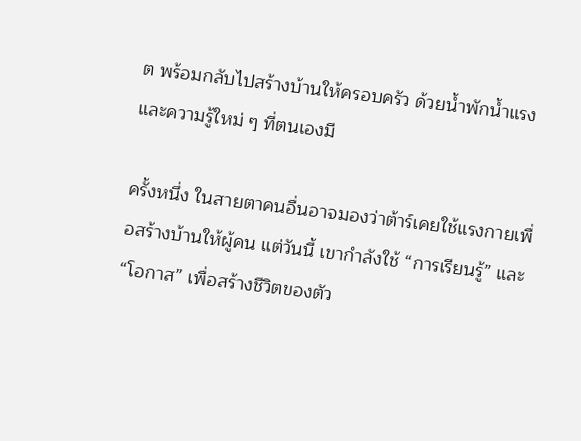ต พร้อมกลับไปสร้างบ้านให้ครอบครัว ด้วยน้ำพักน้ำแรงและความรู้ใหม่ ๆ ที่ตนเองมี

ครั้งหนึ่ง ในสายตาคนอื่นอาจมองว่าต้าร์เคยใช้แรงกายเพื่อสร้างบ้านให้ผู้คน แต่วันนี้ เขากำลังใช้ “การเรียนรู้” และ “โอกาส” เพื่อสร้างชีวิตของตัว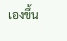เองขึ้น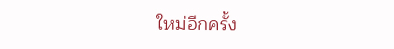ใหม่อีกครั้ง